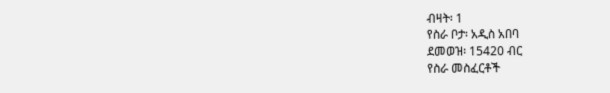ብዛት፡ 1
የስራ ቦታ፡ አዲስ አበባ
ደመወዝ፡ 15420 ብር
የስራ መስፈርቶች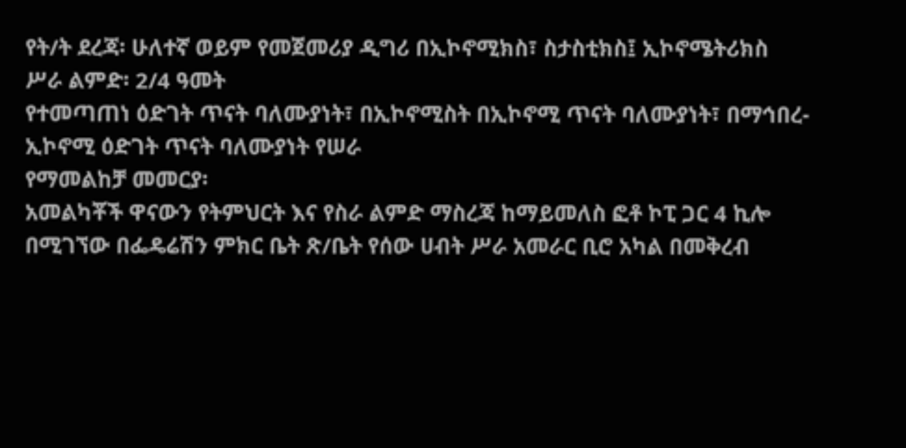የት/ት ደረጃ፡ ሁለተኛ ወይም የመጀመሪያ ዲግሪ በኢኮኖሚክስ፣ ስታስቲክስ፤ ኢኮኖሜትሪክስ
ሥራ ልምድ፡ 2/4 ዓመት
የተመጣጠነ ዕድገት ጥናት ባለሙያነት፣ በኢኮኖሚስት በኢኮኖሚ ጥናት ባለሙያነት፣ በማኅበረ-ኢኮኖሚ ዕድገት ጥናት ባለሙያነት የሠራ
የማመልከቻ መመርያ፡
አመልካቾች ዋናውን የትምህርት እና የስራ ልምድ ማስረጃ ከማይመለስ ፎቶ ኮፒ ጋር 4 ኪሎ በሚገኘው በፌዴሬሽን ምክር ቤት ጽ/ቤት የሰው ሀብት ሥራ አመራር ቢሮ አካል በመቅረብ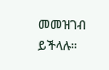መመዝገብ ይችላሉ።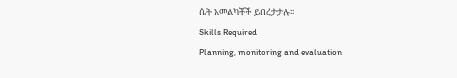ሴት አመልካቾች ይበረታታሉ፡፡
Skills Required
Planning, monitoring and evaluation